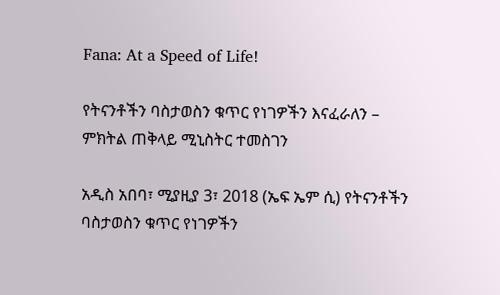Fana: At a Speed of Life!

የትናንቶችን ባስታወስን ቁጥር የነገዎችን እናፈራለን – ምክትል ጠቅላይ ሚኒስትር ተመስገን

አዲስ አበባ፣ ሚያዚያ 3፣ 2018 (ኤፍ ኤም ሲ) የትናንቶችን ባስታወስን ቁጥር የነገዎችን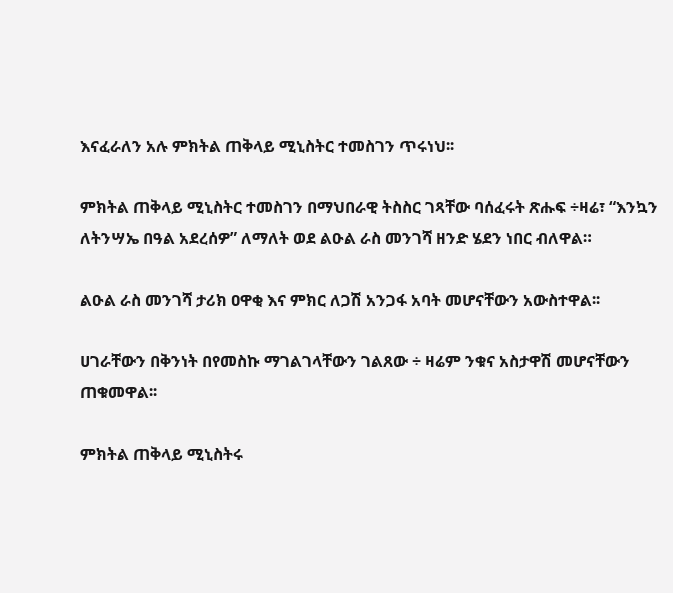እናፈራለን አሉ ምክትል ጠቅላይ ሚኒስትር ተመስገን ጥሩነህ፡፡

ምክትል ጠቅላይ ሚኒስትር ተመስገን በማህበራዊ ትስስር ገጻቸው ባሰፈሩት ጽሑፍ ÷ዛሬ፣ “እንኳን ለትንሣኤ በዓል አደረሰዎ” ለማለት ወደ ልዑል ራስ መንገሻ ዘንድ ሄደን ነበር ብለዋል።

ልዑል ራስ መንገሻ ታሪክ ዐዋቂ እና ምክር ለጋሽ አንጋፋ አባት መሆናቸውን አውስተዋል፡፡

ሀገራቸውን በቅንነት በየመስኩ ማገልገላቸውን ገልጸው ÷ ዛሬም ንቁና አስታዋሽ መሆናቸውን ጠቁመዋል፡፡

ምክትል ጠቅላይ ሚኒስትሩ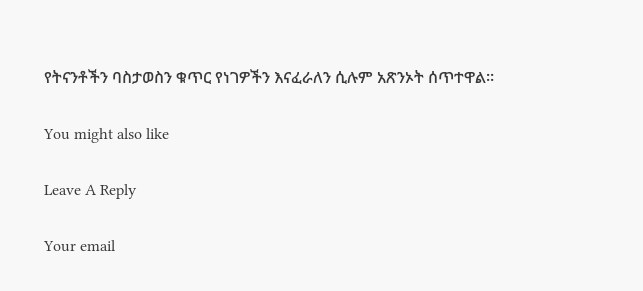የትናንቶችን ባስታወስን ቁጥር የነገዎችን እናፈራለን ሲሉም አጽንኦት ሰጥተዋል።

You might also like

Leave A Reply

Your email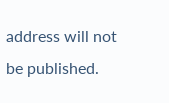address will not be published.